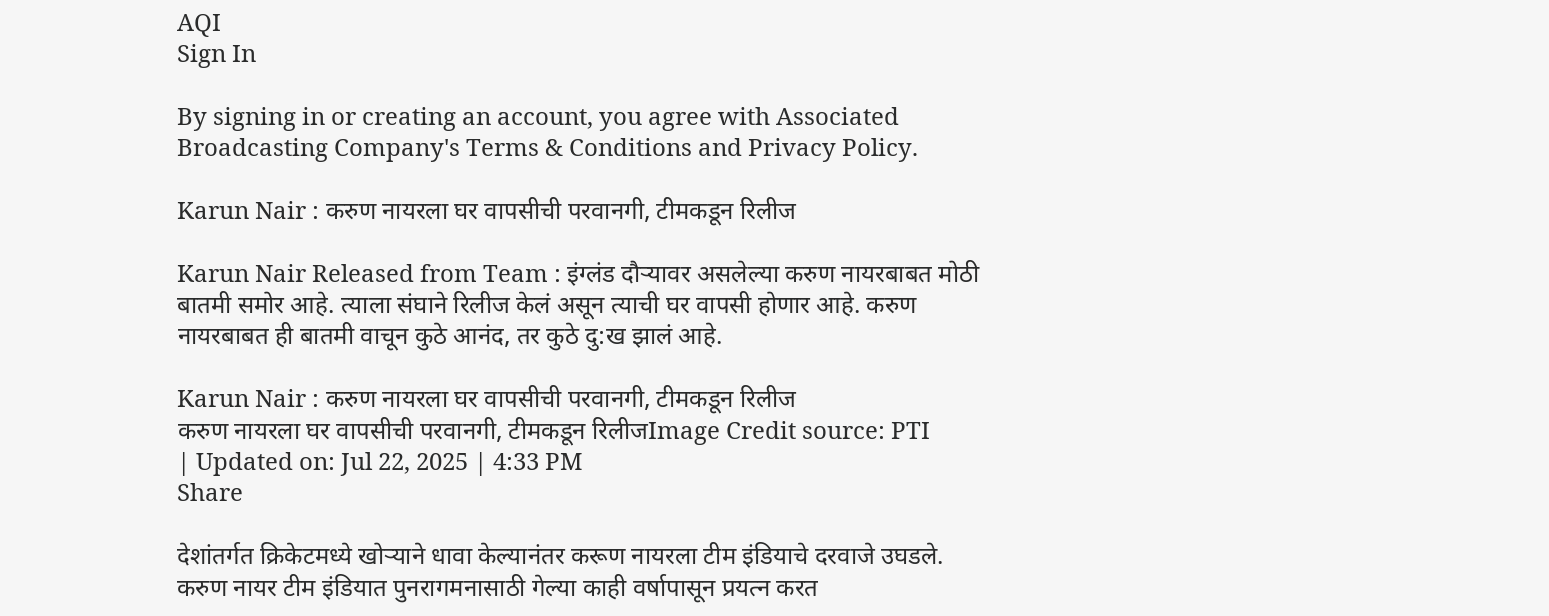AQI
Sign In

By signing in or creating an account, you agree with Associated Broadcasting Company's Terms & Conditions and Privacy Policy.

Karun Nair : करुण नायरला घर वापसीची परवानगी, टीमकडून रिलीज

Karun Nair Released from Team : इंग्लंड दौऱ्यावर असलेल्या करुण नायरबाबत मोठी बातमी समोर आहे. त्याला संघाने रिलीज केलं असून त्याची घर वापसी होणार आहे. करुण नायरबाबत ही बातमी वाचून कुठे आनंद, तर कुठे दु:ख झालं आहे.

Karun Nair : करुण नायरला घर वापसीची परवानगी, टीमकडून रिलीज
करुण नायरला घर वापसीची परवानगी, टीमकडून रिलीजImage Credit source: PTI
| Updated on: Jul 22, 2025 | 4:33 PM
Share

देशांतर्गत क्रिकेटमध्ये खोऱ्याने धावा केल्यानंतर करूण नायरला टीम इंडियाचे दरवाजे उघडले. करुण नायर टीम इंडियात पुनरागमनासाठी गेल्या काही वर्षापासून प्रयत्न करत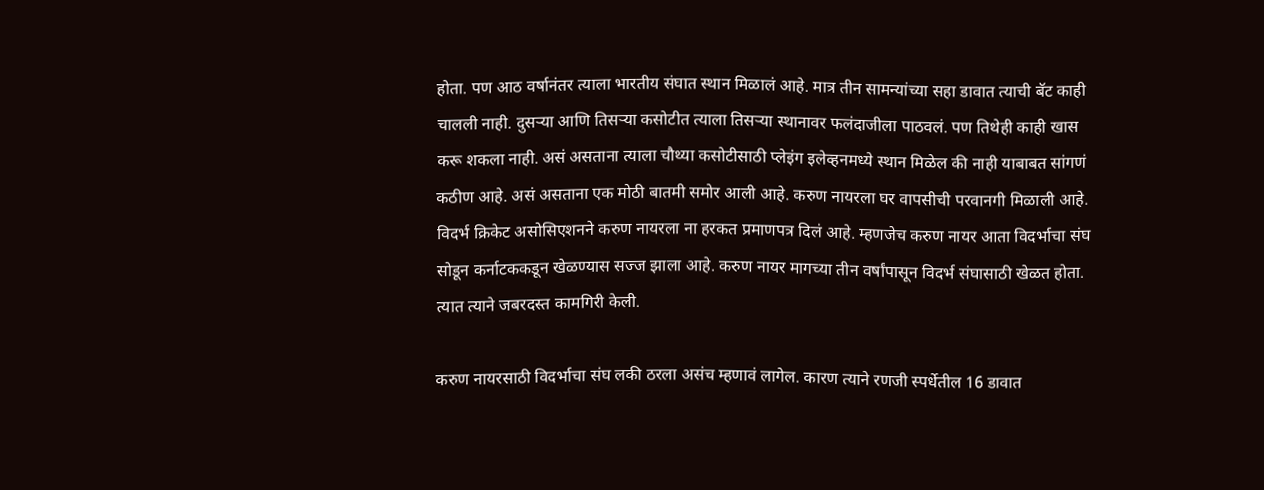होता. पण आठ वर्षानंतर त्याला भारतीय संघात स्थान मिळालं आहे. मात्र तीन सामन्यांच्या सहा डावात त्याची बॅट काही चालली नाही. दुसऱ्या आणि तिसऱ्या कसोटीत त्याला तिसऱ्या स्थानावर फलंदाजीला पाठवलं. पण तिथेही काही खास करू शकला नाही. असं असताना त्याला चौथ्या कसोटीसाठी प्लेइंग इलेव्हनमध्ये स्थान मिळेल की नाही याबाबत सांगणं कठीण आहे. असं असताना एक मोठी बातमी समोर आली आहे. करुण नायरला घर वापसीची परवानगी मिळाली आहे. विदर्भ क्रिकेट असोसिएशनने करुण नायरला ना हरकत प्रमाणपत्र दिलं आहे. म्हणजेच करुण नायर आता विदर्भाचा संघ सोडून कर्नाटककडून खेळण्यास सज्ज झाला आहे. करुण नायर मागच्या तीन वर्षांपासून विदर्भ संघासाठी खेळत होता. त्यात त्याने जबरदस्त कामगिरी केली.

करुण नायरसाठी विदर्भाचा संघ लकी ठरला असंच म्हणावं लागेल. कारण त्याने रणजी स्पर्धेतील 16 डावात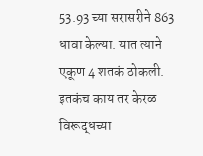53.93 च्या सरासरीने 863 धावा केल्या. यात त्याने एकूण 4 शतकं ठोकली. इतकंच काय तर केरळ विरूद्धच्या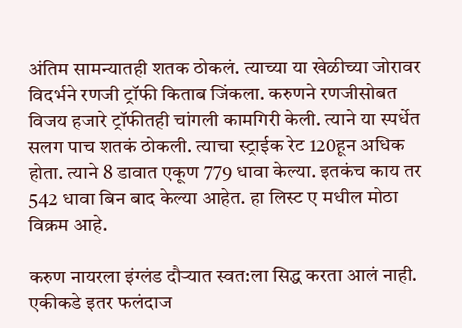अंतिम सामन्यातही शतक ठोकलं. त्याच्या या खेळीच्या जोरावर विदर्भने रणजी ट्रॉफी किताब जिंकला. करुणने रणजीसोबत विजय हजारे ट्रॉफीतही चांगली कामगिरी केली. त्याने या स्पर्धेत सलग पाच शतकं ठोकली. त्याचा स्ट्राईक रेट 120हून अधिक होता. त्याने 8 डावात एकूण 779 धावा केल्या. इतकंच काय तर 542 धावा बिन बाद केल्या आहेत. हा लिस्ट ए मधील मोठा विक्रम आहे.

करुण नायरला इंग्लंड दौऱ्यात स्वत:ला सिद्ध करता आलं नाही. एकीकडे इतर फलंदाज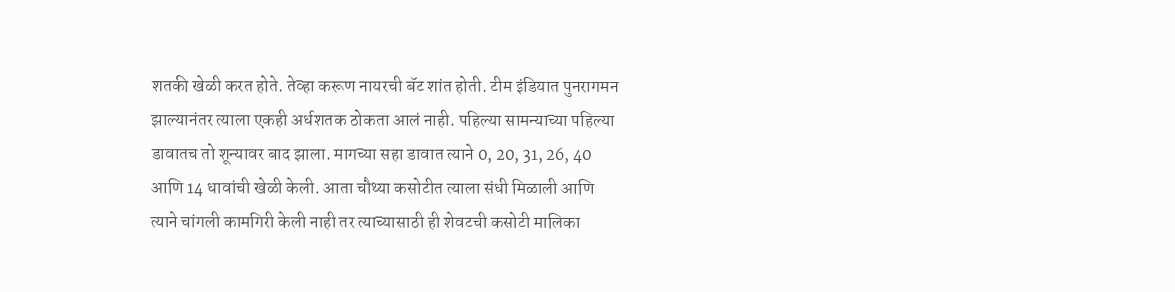शतकी खेळी करत होते. तेव्हा करूण नायरची बॅट शांत होती. टीम इंडियात पुनरागमन झाल्यानंतर त्याला एकही अर्धशतक ठोकता आलं नाही. पहिल्या सामन्याच्या पहिल्या डावातच तो शून्यावर बाद झाला. मागच्या सहा डावात त्याने 0, 20, 31, 26, 40 आणि 14 धावांची खेळी केली. आता चौथ्या कसोटीत त्याला संधी मिळाली आणि त्याने चांगली कामगिरी केली नाही तर त्याच्यासाठी ही शेवटची कसोटी मालिका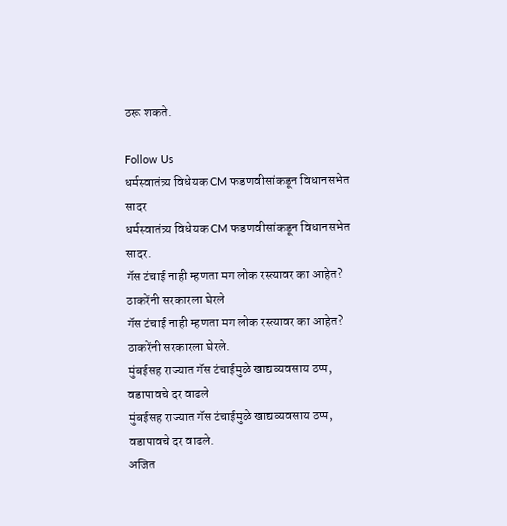ठरू शकते.

Follow Us
धर्मस्वातंत्र्य विधेयक CM फडणवीसांकडून विधानसभेत सादर
धर्मस्वातंत्र्य विधेयक CM फडणवीसांकडून विधानसभेत सादर.
गॅस टंचाई नाही म्हणता मग लोक रस्त्यावर का आहेत? ठाकरेंनी सरकारला घेरले
गॅस टंचाई नाही म्हणता मग लोक रस्त्यावर का आहेत? ठाकरेंनी सरकारला घेरले.
मुंबईसह राज्यात गॅस टंचाईमुळे खाद्यव्यवसाय ठप्प, वडापावचे दर वाढले
मुंबईसह राज्यात गॅस टंचाईमुळे खाद्यव्यवसाय ठप्प, वडापावचे दर वाढले.
अजित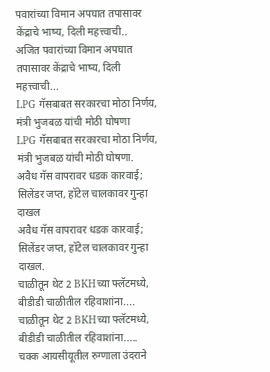पवारांच्या विमान अपघात तपासावर केंद्राचे भाष्य, दिली महत्त्वाची..
अजित पवारांच्या विमान अपघात तपासावर केंद्राचे भाष्य, दिली महत्त्वाची...
LPG गॅसबाबत सरकारचा मोठा निर्णय, मंत्री भुजबळ यांची मोठी घोषणा
LPG गॅसबाबत सरकारचा मोठा निर्णय, मंत्री भुजबळ यांची मोठी घोषणा.
अवैध गॅस वापरावर धडक कारवाई; सिलेंडर जप्त, हॉटेल चालकावर गुन्हा दाखल
अवैध गॅस वापरावर धडक कारवाई; सिलेंडर जप्त, हॉटेल चालकावर गुन्हा दाखल.
चाळीतून थेट 2 BKHच्या फ्लॅटमध्ये, बीडीडी चाळीतील रहिवाशांना....
चाळीतून थेट 2 BKHच्या फ्लॅटमध्ये, बीडीडी चाळीतील रहिवाशांना.....
चक्क आयसीयूतील रुग्णाला उंदराने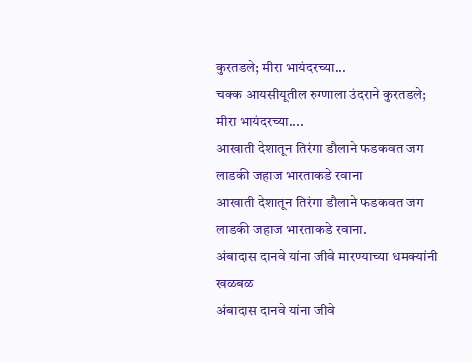कुरतडले; मीरा भायंदरच्या...
चक्क आयसीयूतील रुग्णाला उंदराने कुरतडले; मीरा भायंदरच्या....
आखाती देशातून तिरंगा डौलाने फडकवत जग लाडकी जहाज भारताकडे रवाना
आखाती देशातून तिरंगा डौलाने फडकवत जग लाडकी जहाज भारताकडे रवाना.
अंबादास दानवे यांना जीवे मारण्याच्या धमक्यांनी खळबळ
अंबादास दानवे यांना जीवे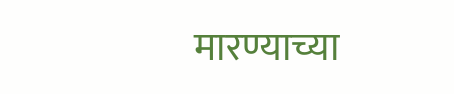मारण्याच्या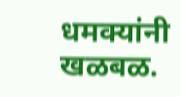धमक्यांनी खळबळ.